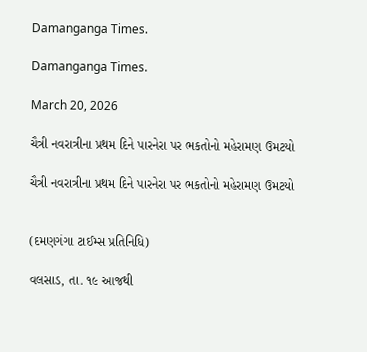Damanganga Times.

Damanganga Times.

March 20, 2026

ચૈત્રી નવરાત્રીના પ્રથમ દિને પારનેરા પર ભકતોનો મહેરામણ ઉમટયો

ચૈત્રી નવરાત્રીના પ્રથમ દિને પારનેરા પર ભકતોનો મહેરામણ ઉમટયો


(દમણગંગા ટાઈમ્સ પ્રતિનિધિ)

વલસાડ, તા. ૧૯ આજથી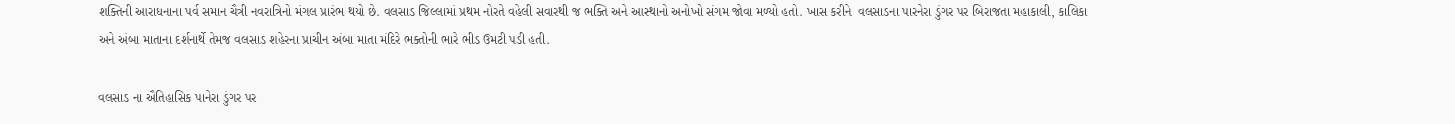શક્તિની આરાધનાના પર્વ સમાન ચૈત્રી નવરાત્રિનો મંગલ પ્રારંભ થયો છે. વલસાડ જિલ્લામાં પ્રથમ નોરતે વહેલી સવારથી જ ભક્તિ અને આસ્થાનો અનોખો સંગમ જોવા મળ્યો હતો. ખાસ કરીને  વલસાડના પારનેરા ડુંગર પર બિરાજતા મહાકાલી, કાલિકા અને અંબા માતાના દર્શનાર્થે તેમજ વલસાડ શહેરના પ્રાચીન અંબા માતા મંદિરે ભક્તોની ભારે ભીડ ઉમટી પડી હતી.

વલસાડ ના ઐતિહાસિક પાનેરા ડુંગર પર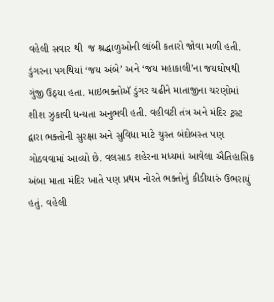વહેલી સવાર થી  જ શ્રદ્ધાળુઓની લાંબી કતારો જોવા મળી હતી. ડુંગરના પગથિયાં ‘જય અંબે’ અને ‘જય મહાકાલી’ના જયઘોષથી ગુંજી ઉઠ્યા હતા. માઇભક્તોઍ ડુંગર ચઢીને માતાજીના ચરણોમાં શીશ ઝુકાવી ધન્યતા અનુભવી હતી. વહીવટી તંત્ર અને મંદિર ટ્રસ્ટ દ્વારા ભક્તોની સુરક્ષા અને સુવિધા માટે ચુસ્ત બંદોબસ્ત પણ ગોઠવવામાં આવ્યો છે. વલસાડ શહેરના મધ્યમાં આવેલા ઐતિહાસિક અંબા માતા મંદિર ખાતે પણ પ્રથમ નોરતે ભક્તોનું કીડીયારું ઉભરાયું હતું. વહેલી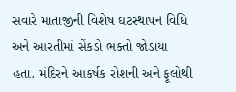સવારે માતાજીની વિશેષ ઘટસ્થાપન વિધિ અને આરતીમાં સેંકડો ભક્તો જોડાયા હતા. મંદિરને આકર્ષક રોશની અને ફૂલોથી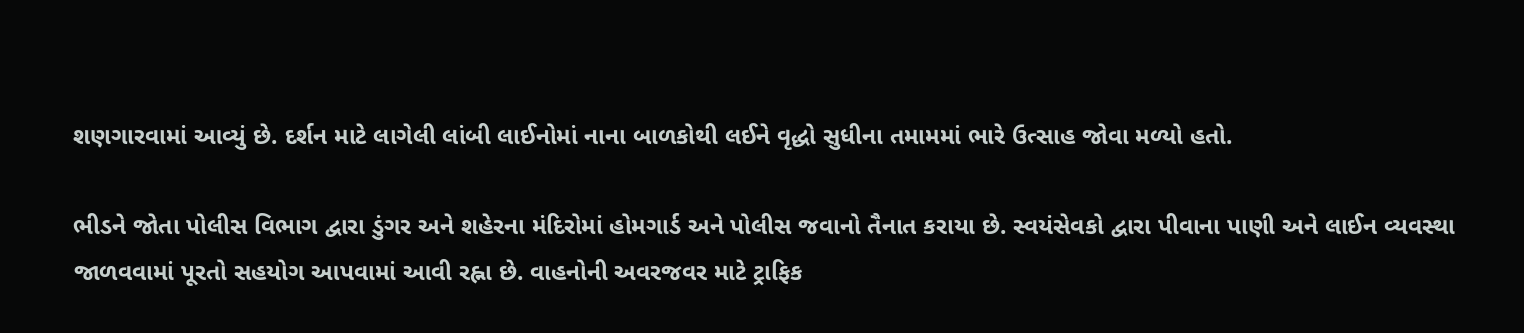શણગારવામાં આવ્યું છે. દર્શન માટે લાગેલી લાંબી લાઈનોમાં નાના બાળકોથી લઈને વૃદ્ધો સુધીના તમામમાં ભારે ઉત્સાહ જોવા મળ્યો હતો.

ભીડને જોતા પોલીસ વિભાગ દ્વારા ડુંગર અને શહેરના મંદિરોમાં હોમગાર્ડ અને પોલીસ જવાનો તૈનાત કરાયા છે. સ્વયંસેવકો દ્વારા પીવાના પાણી અને લાઈન વ્યવસ્થા જાળવવામાં પૂરતો સહયોગ આપવામાં આવી રહ્ના છે. વાહનોની અવરજવર માટે ટ્રાફિક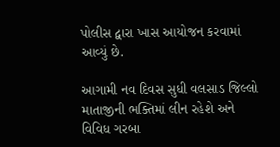પોલીસ દ્વારા ખાસ આયોજન કરવામાં આવ્યું છે.

આગામી નવ દિવસ સુધી વલસાડ જિલ્લો માતાજીની ભક્તિમાં લીન રહેશે અને વિવિધ ગરબા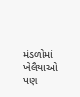મંડળોમાં ખેલૈયાઓ પણ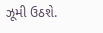ઝૂમી ઉઠશે.